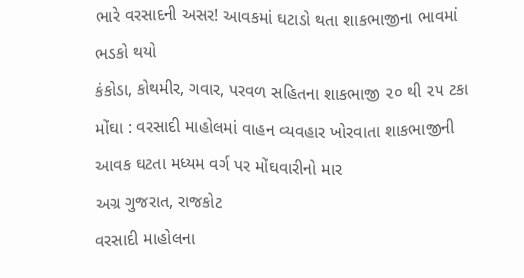ભારે વરસાદની અસર! આવકમાં ઘટાડો થતા શાકભાજીના ભાવમાં ભડકો થયો
કંકોડા, કોથમીર, ગવાર, પરવળ સહિતના શાકભાજી ૨૦ થી ૨૫ ટકા મોંઘા : વરસાદી માહોલમાં વાહન વ્યવહાર ખોરવાતા શાકભાજીની આવક ઘટતા મધ્યમ વર્ગ પર મોંઘવારીનો માર
અગ્ર ગુજરાત, રાજકોટ
વરસાદી માહોલના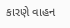કારણે વાહન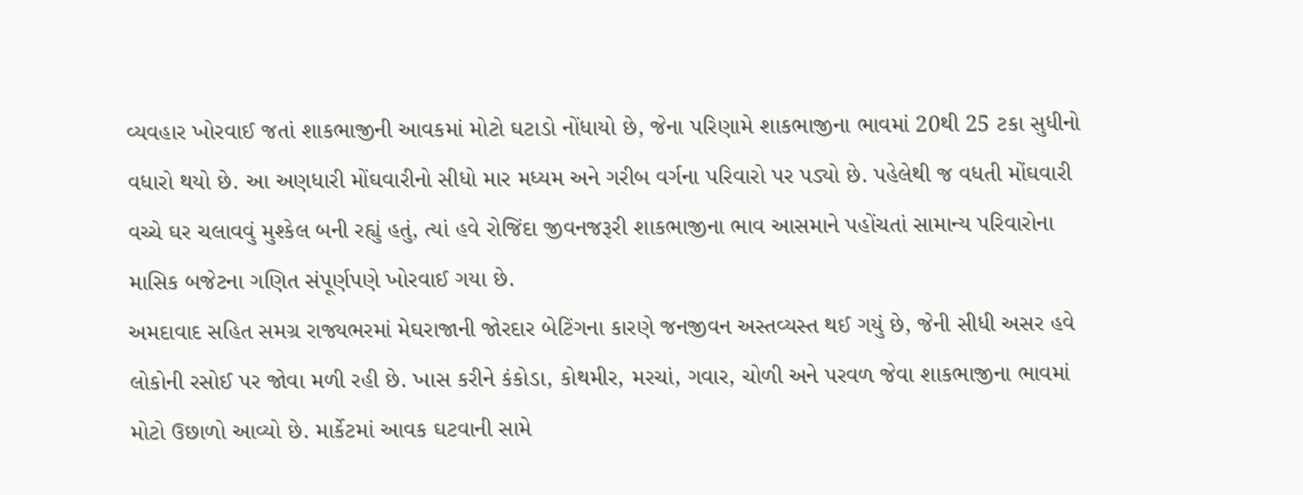વ્યવહાર ખોરવાઈ જતાં શાકભાજીની આવકમાં મોટો ઘટાડો નોંધાયો છે, જેના પરિણામે શાકભાજીના ભાવમાં 20થી 25 ટકા સુધીનો વધારો થયો છે. આ અણધારી મોંઘવારીનો સીધો માર મધ્યમ અને ગરીબ વર્ગના પરિવારો પર પડ્યો છે. પહેલેથી જ વધતી મોંઘવારી વચ્ચે ઘર ચલાવવું મુશ્કેલ બની રહ્યું હતું, ત્યાં હવે રોજિંદા જીવનજરૂરી શાકભાજીના ભાવ આસમાને પહોંચતાં સામાન્ય પરિવારોના માસિક બજેટના ગણિત સંપૂર્ણપણે ખોરવાઈ ગયા છે.
અમદાવાદ સહિત સમગ્ર રાજ્યભરમાં મેઘરાજાની જોરદાર બેટિંગના કારણે જનજીવન અસ્તવ્યસ્ત થઈ ગયું છે, જેની સીધી અસર હવે લોકોની રસોઈ પર જોવા મળી રહી છે. ખાસ કરીને કંકોડા, કોથમીર, મરચાં, ગવાર, ચોળી અને પરવળ જેવા શાકભાજીના ભાવમાં મોટો ઉછાળો આવ્યો છે. માર્કેટમાં આવક ઘટવાની સામે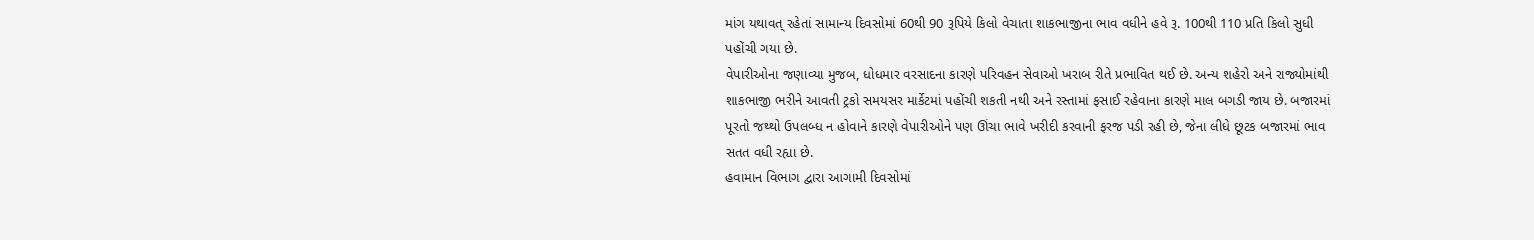માંગ યથાવત્ રહેતાં સામાન્ય દિવસોમાં 60થી 90 રૂપિયે કિલો વેચાતા શાકભાજીના ભાવ વધીને હવે રૂ. 100થી 110 પ્રતિ કિલો સુધી પહોંચી ગયા છે.
વેપારીઓના જણાવ્યા મુજબ, ધોધમાર વરસાદના કારણે પરિવહન સેવાઓ ખરાબ રીતે પ્રભાવિત થઈ છે. અન્ય શહેરો અને રાજ્યોમાંથી શાકભાજી ભરીને આવતી ટ્રકો સમયસર માર્કેટમાં પહોંચી શકતી નથી અને રસ્તામાં ફસાઈ રહેવાના કારણે માલ બગડી જાય છે. બજારમાં પૂરતો જથ્થો ઉપલબ્ધ ન હોવાને કારણે વેપારીઓને પણ ઊંચા ભાવે ખરીદી કરવાની ફરજ પડી રહી છે, જેના લીધે છૂટક બજારમાં ભાવ સતત વધી રહ્યા છે.
હવામાન વિભાગ દ્વારા આગામી દિવસોમાં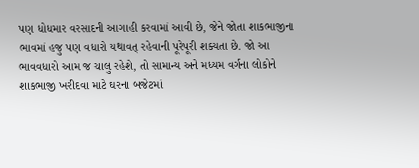પણ ધોધમાર વરસાદની આગાહી કરવામાં આવી છે, જેને જોતા શાકભાજીના ભાવમાં હજુ પણ વધારો યથાવત્ રહેવાની પૂરેપૂરી શક્યતા છે. જો આ ભાવવધારો આમ જ ચાલુ રહેશે, તો સામાન્ય અને મધ્યમ વર્ગના લોકોને શાકભાજી ખરીદવા માટે ઘરના બજેટમાં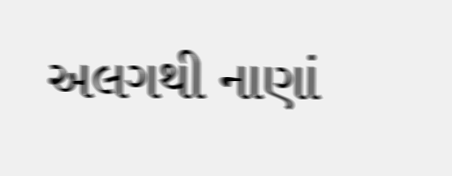અલગથી નાણાં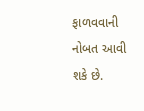ફાળવવાની નોબત આવી શકે છે.